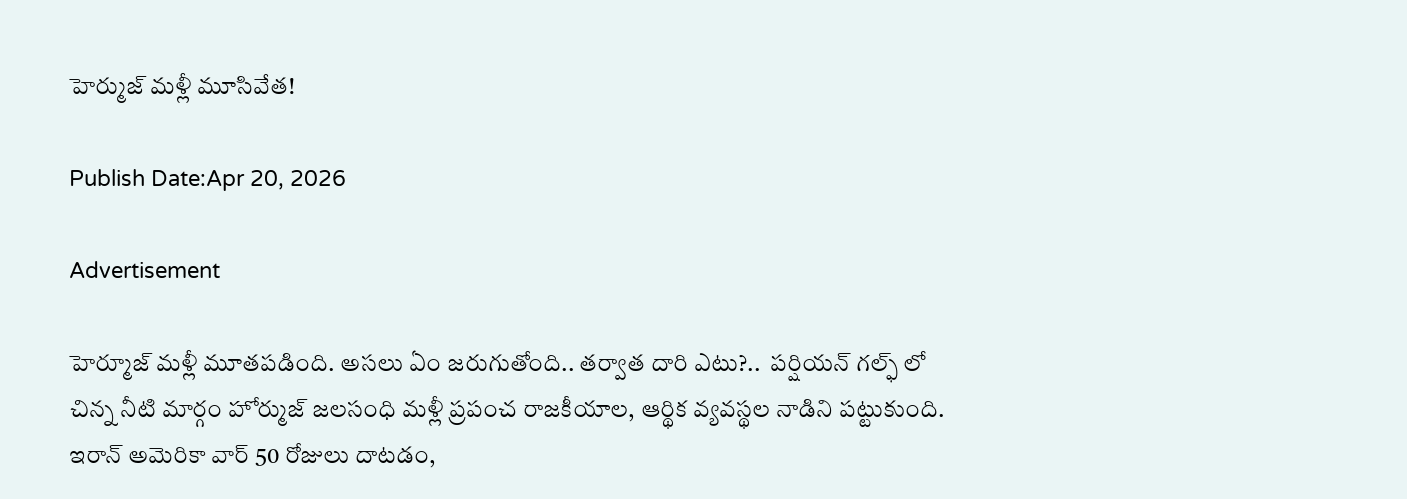హెర్ముజ్ మళ్లీ మూసివేత!

Publish Date:Apr 20, 2026

Advertisement

హెర్మూజ్ మళ్లీ మూతపడింది. అసలు ఏం జరుగుతోంది.. తర్వాత దారి ఎటు?..  పర్షియన్ గల్ఫ్ లో చిన్న నీటి మార్గం హోర్ముజ్ జలసంధి మళ్లీ ప్రపంచ రాజకీయాల, ఆర్థిక వ్యవస్థల నాడిని పట్టుకుంది.  ఇరాన్ అమెరికా వార్ 50 రోజులు దాటడం,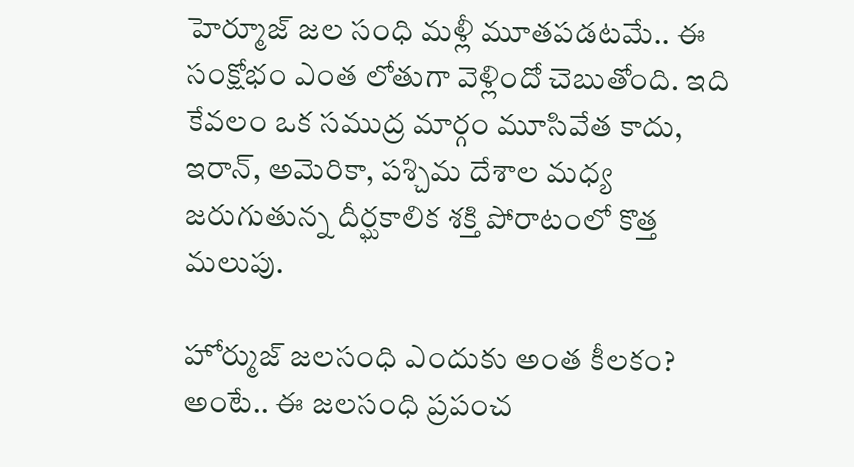హెర్మూజ్ జల సంధి మళ్లీ మూతపడటమే.. ఈ సంక్షోభం ఎంత లోతుగా వెళ్లిందో చెబుతోంది. ఇది కేవలం ఒక సముద్ర మార్గం మూసివేత కాదు, ఇరాన్, అమెరికా, పశ్చిమ దేశాల మధ్య జరుగుతున్న దీర్ఘకాలిక శక్తి పోరాటంలో కొత్త మలుపు.

హోర్ముజ్ జలసంధి ఎందుకు అంత కీలకం? అంటే.. ఈ జలసంధి ప్రపంచ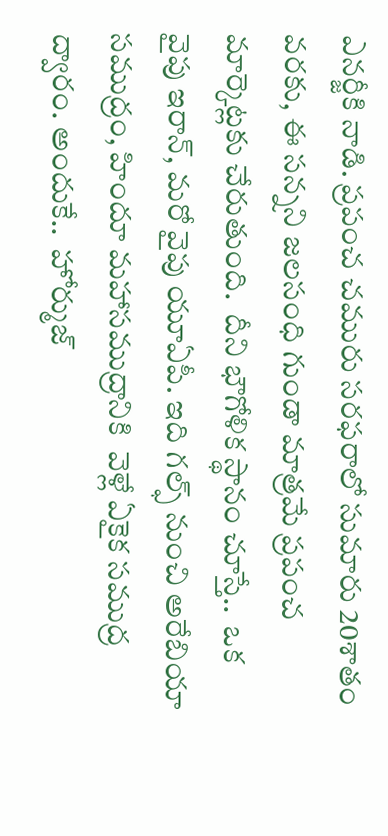ఎనర్జీకి నాడి. ప్రపంచ చమురు సరఫరాలో సుమారు 20శాతం వరకు, ఈ సన్నని జలసంధి గుండా మాత్రమే ప్రపంచ మార్కెట్లకు చేరుతుంది.  దీని భౌగోళిక స్థానం చూస్తే..  ఒక వైపు ఇరాన్, మరో వైపు యూఏపీ. ఇది గల్ఫ్ నుంచి అరేబియా సముద్రం, హిందూ మహాసముద్రానికి  వెళ్లే ఏకైక సముద్ర ద్వారం. అందుకే..  హోర్ముజ్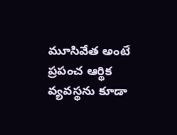మూసివేత అంటే  ప్రపంచ ఆర్థిక వ్యవస్థను కూడా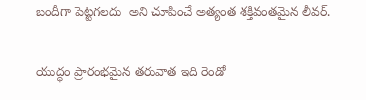బందీగా పెట్టగలదు  అని చూపించే అత్యంత శక్తివంతమైన లీవర్.

యుద్ధం ప్రారంభమైన తరువాత ఇది రెండో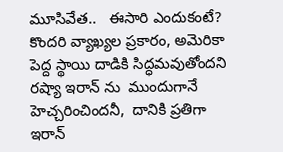మూసివేత..   ఈసారి ఎందుకంటే?  కొందరి వ్యాఖ్యల ప్రకారం, అమెరికా పెద్ద స్థాయి దాడికి సిద్ధమవుతోందని రష్యా ఇరాన్ ను  ముందుగానే హెచ్చరించిందనీ,  దానికి ప్రతిగా ఇరాన్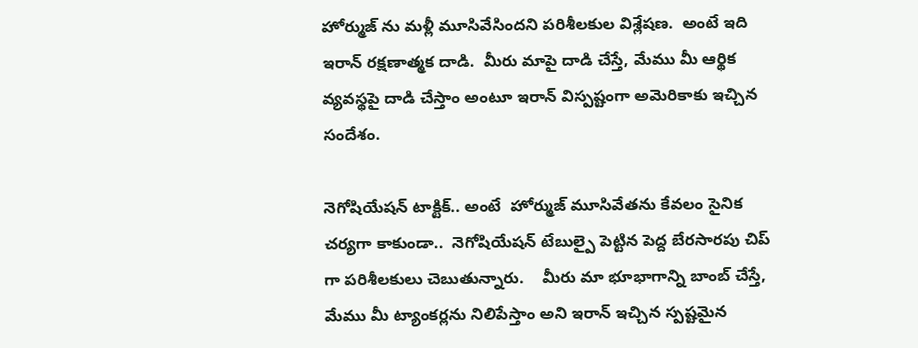హోర్ముజ్ ను మళ్లీ మూసివేసిందని పరిశీలకుల విశ్లేషణ.  అంటే ఇది ఇరాన్ రక్షణాత్మక దాడి.  మీరు మాపై దాడి చేస్తే, మేము మీ ఆర్థిక వ్యవస్థపై దాడి చేస్తాం అంటూ ఇరాన్ విస్పష్టంగా అమెరికాకు ఇచ్చిన సందేశం.

నెగోషియేషన్ టాక్టిక్.. అంటే  హోర్ముజ్ మూసివేతను కేవలం సైనిక చర్యగా కాకుండా..  నెగోషియేషన్ టేబుల్పై పెట్టిన పెద్ద బేరసారపు చిప్ గా పరిశీలకులు చెబుతున్నారు.    మీరు మా భూభాగాన్ని బాంబ్ చేస్తే, మేము మీ ట్యాంకర్లను నిలిపేస్తాం అని ఇరాన్ ఇచ్చిన స్పష్టమైన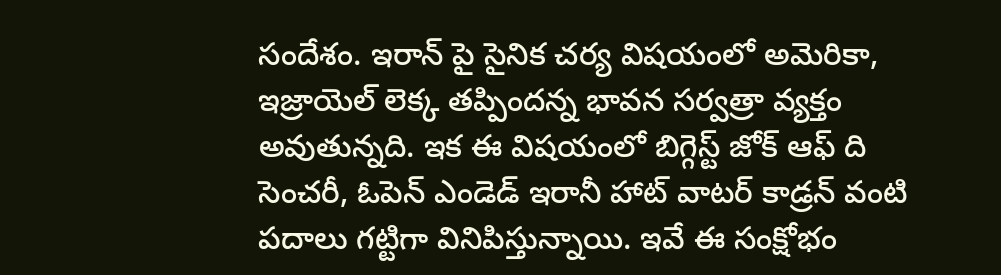సందేశం. ఇరాన్ పై సైనిక చర్య విషయంలో అమెరికా, ఇజ్రాయెల్ లెక్క తప్పిందన్న భావన సర్వత్రా వ్యక్తం అవుతున్నది. ఇక ఈ విషయంలో బిగ్గెస్ట్ జోక్ ఆఫ్ ది సెంచరీ, ఓపెన్ ఎండెడ్ ఇరానీ హాట్ వాటర్ కాడ్రన్ వంటి పదాలు గట్టిగా వినిపిస్తున్నాయి. ఇవే ఈ సంక్షోభం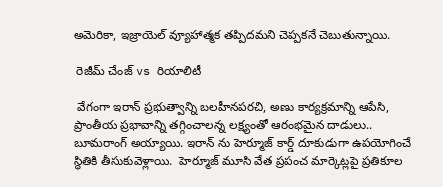అమెరికా, ఇజ్రాయెల్ వ్యూహాత్మక తప్పిదమని చెప్పకనే చెబుతున్నాయి.

 రెజీమ్ చేంజ్ vs రియాలిటీ

 వేగంగా ఇరాన్ ప్రభుత్వాన్ని బలహీనపరచి, అణు కార్యక్రమాన్ని ఆపేసి, ప్రాంతీయ ప్రభావాన్ని తగ్గించాలన్న లక్ష్యంతో ఆరంభమైన దాడులు.. బూమరాంగ్ అయ్యాయి. ఇరాన్ ను హెర్మూజ్ కార్డ్ దూకుడుగా ఉపయోగించే స్థితికి తీసుకువెళ్లాయి.  హెర్మూజ్ మూసి వేత ప్రపంచ మార్కెట్లపై ప్రతికూల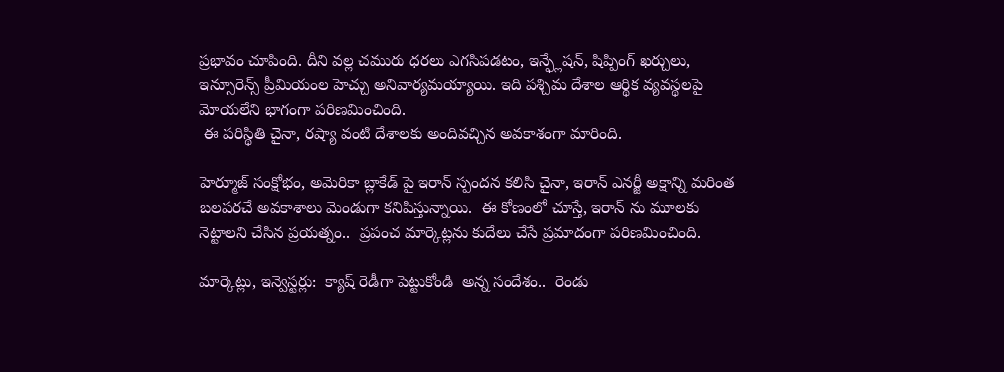ప్రభావం చూపింది. దీని వల్ల చమురు ధరలు ఎగసిపడటం, ఇన్ఫ్లేషన్, షిప్పింగ్ ఖర్చులు, ఇన్సూరెన్స్ ప్రీమియంల హెచ్చు అనివార్యమయ్యాయి. ఇది పశ్చిమ దేశాల ఆర్థిక వ్యవస్థలపై మోయలేని భాగంగా పరిణమించింది.
 ఈ పరిస్థితి చైనా, రష్యా వంటి దేశాలకు అందివచ్చిన అవకాశంగా మారింది.

హెర్మూజ్ సంక్షోభం, అమెరికా బ్లాకేడ్ పై ఇరాన్ స్పందన కలిసి చైనా, ఇరాన్ ఎనర్జీ అక్షాన్ని మరింత బలపరచే అవకాశాలు మెండుగా కనిపిస్తున్నాయి.  ఈ కోణంలో చూస్తే, ఇరాన్ ను మూలకు నెట్టాలని చేసిన ప్రయత్నం..  ప్రపంచ మార్కెట్లను కుదేలు చేసే ప్రమాదంగా పరిణమించింది.

మార్కెట్లు, ఇన్వెస్టర్లు:  క్యాష్ రెడీగా పెట్టుకోండి  అన్న సందేశం..  రెండు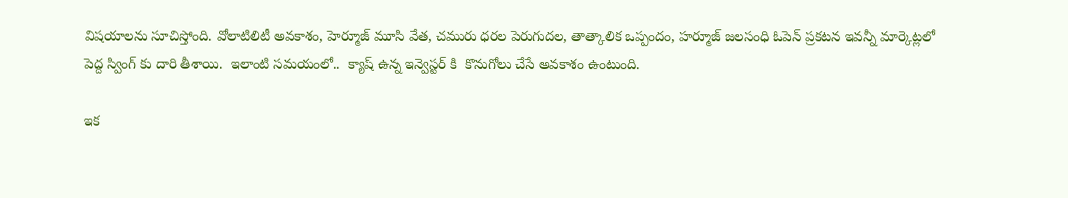విషయాలను సూచిస్తోంది. వోలాటిలిటీ అవకాశం, హెర్మూజ్ మూసి వేత, చమురు ధరల పెరుగుదల, తాత్కాలిక ఒప్పందం, హర్మూజ్ జలసంధి ఓపెన్ ప్రకటన ఇవన్నీ మార్కెట్లలో పెద్ద స్వింగ్ కు దారి తీశాయి.  ఇలాంటి సమయంలో..  క్యాష్ ఉన్న ఇన్వెస్టర్ కి  కొనుగోలు చేసే అవకాశం ఉంటుంది.

ఇక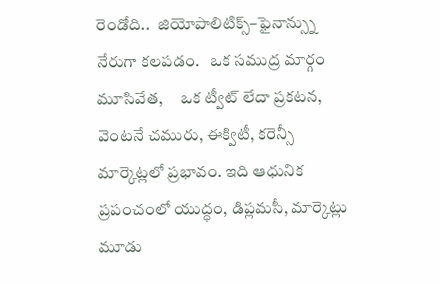రెండోది..  జియోపాలిటిక్స్–ఫైనాన్స్ను నేరుగా కలపడం.   ఒక సముద్ర మార్గం మూసివేత,     ఒక ట్వీట్ లేదా ప్రకటన, వెంటనే చమురు, ఈక్విటీ, కరెన్సీ మార్కెట్లలో ప్రభావం. ఇది ఆధునిక ప్రపంచంలో యుద్ధం, డిప్లమసీ, మార్కెట్లు మూడు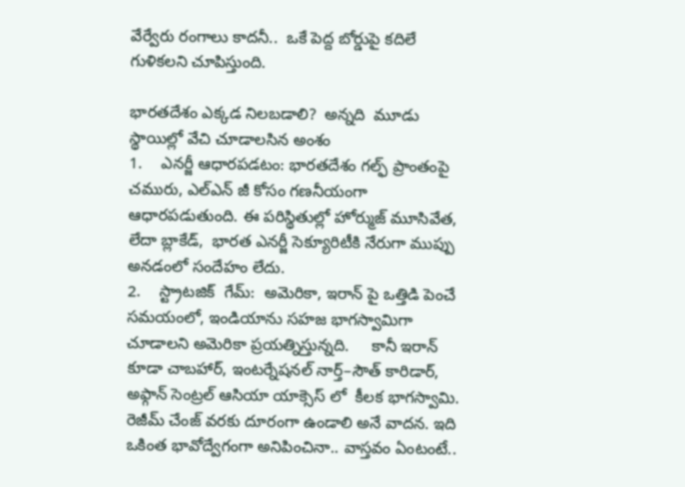వేర్వేరు రంగాలు కాదనీ..  ఒకే పెద్ద బోర్డుపై కదిలే గుళికలని చూపిస్తుంది.

భారతదేశం ఎక్కడ నిలబడాలి?  అన్నది  మూడు స్థాయిల్లో వేచి చూడాలసిన అంశం
1.    ఎనర్జీ ఆధారపడటం: భారతదేశం గల్ఫ్ ప్రాంతంపై చమురు, ఎల్ఎన్ జీ కోసం గణనీయంగా ఆధారపడుతుంది. ఈ పరిస్థితుల్లో హోర్ముజ్ మూసివేత, లేదా బ్లాకేడ్,  భారత ఎనర్జీ సెక్యూరిటీకి నేరుగా ముప్పు అనడంలో సందేహం లేదు.
2.    స్ట్రాటజిక్  గేమ్:  అమెరికా, ఇరాన్ పై ఒత్తిడి పెంచే సమయంలో, ఇండియాను సహజ భాగస్వామిగా చూడాలని అమెరికా ప్రయత్నిస్తున్నది.     కానీ ఇరాన్ కూడా చాబహార్, ఇంటర్నేషనల్ నార్త్–సౌత్ కారిడార్, అఫ్గాన్ సెంట్రల్ ఆసియా యాక్సెస్ లో  కీలక భాగస్వామి.
రెజీమ్ చేంజ్ వరకు దూరంగా ఉండాలి అనే వాదన. ఇది ఒకింత భావోద్వేగంగా అనిపించినా.. వాస్తవం ఏంటంటే..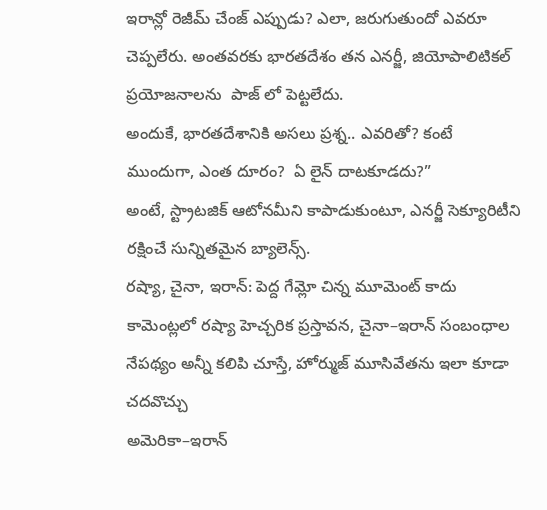ఇరాన్లో రెజీమ్ చేంజ్ ఎప్పుడు? ఎలా, జరుగుతుందో ఎవరూ చెప్పలేరు. అంతవరకు భారతదేశం తన ఎనర్జీ, జియోపాలిటికల్ ప్రయోజనాలను  పాజ్ లో పెట్టలేదు.
అందుకే, భారతదేశానికి అసలు ప్రశ్న.. ఎవరితో? కంటే ముందుగా, ఎంత దూరం?  ఏ లైన్ దాటకూడదు?”
అంటే, స్ట్రాటజిక్ ఆటోనమీని కాపాడుకుంటూ, ఎనర్జీ సెక్యూరిటీని రక్షించే సున్నితమైన బ్యాలెన్స్.
రష్యా, చైనా, ఇరాన్: పెద్ద గేమ్లో చిన్న మూమెంట్ కాదు
కామెంట్లలో రష్యా హెచ్చరిక ప్రస్తావన, చైనా–ఇరాన్ సంబంధాల నేపథ్యం అన్నీ కలిపి చూస్తే, హోర్ముజ్ మూసివేతను ఇలా కూడా చదవొచ్చు
అమెరికా–ఇరాన్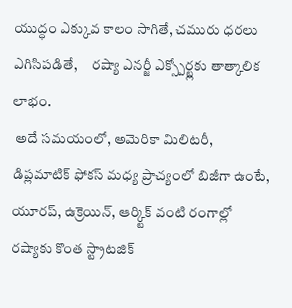యుద్ధం ఎక్కువ కాలం సాగితే, చమురు ధరలు ఎగిసిపడితే,     రష్యా ఎనర్జీ ఎక్స్పోర్ట్లకు తాత్కాలిక లాభం.
 అదే సమయంలో, అమెరికా మిలిటరీ, డిప్లమాటిక్ ఫోకస్ మధ్య ప్రాచ్యంలో బిజీగా ఉంటే, యూరప్, ఉక్రెయిన్, ఆర్క్టిక్ వంటి రంగాల్లో రష్యాకు కొంత స్ట్రాటజిక్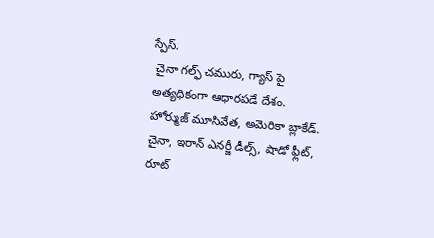స్పేస్.
 చైనా గల్ఫ్ చమురు, గ్యాస్ పై అత్యధికంగా ఆధారపడే దేశం. హోర్ముజ్ మూసివేత, అమెరికా బ్లాకేడ్. చైనా, ఇరాన్ ఎనర్జీ డీల్స్, షాడో ఫ్లీట్, రూట్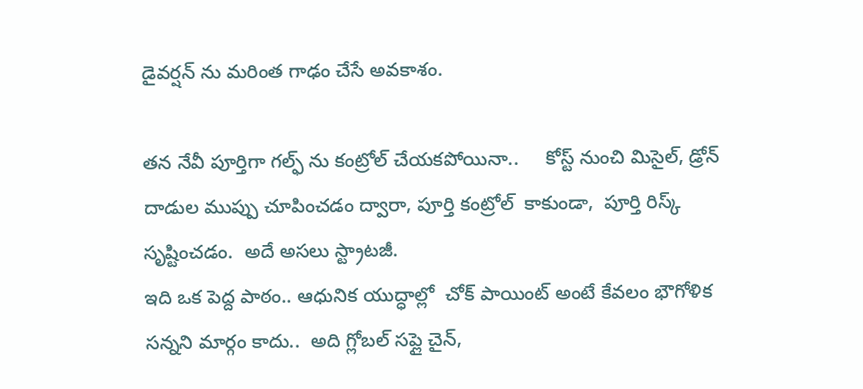డైవర్షన్ ను మరింత గాఢం చేసే అవకాశం.

తన నేవీ పూర్తిగా గల్ఫ్ ను కంట్రోల్ చేయకపోయినా..     కోస్ట్ నుంచి మిసైల్, డ్రోన్ దాడుల ముప్పు చూపించడం ద్వారా, పూర్తి కంట్రోల్  కాకుండా,  పూర్తి రిస్క్  సృష్టించడం.  అదే అసలు స్ట్రాటజీ.
ఇది ఒక పెద్ద పాఠం.. ఆధునిక యుద్ధాల్లో  చోక్ పాయింట్ అంటే కేవలం భౌగోళిక సన్నని మార్గం కాదు..  అది గ్లోబల్ సప్లై చైన్,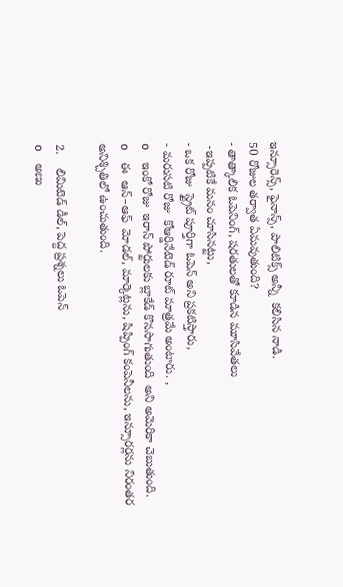ఇన్సూరెన్స్, ఫైనాన్స్, పాలిటిక్స్ అన్నీ  కలిసిన నాడి.
50 రోజుల తర్వాత ఏమవుతుంది?
- తాత్కాలిక ఓపెనింగ్, షరతులతో కూడిన మూసివేతలు
 -ఇప్పటికే మనం చూసినట్టు,
- ఒక రోజు  స్ట్రైట్ పూర్తిగా ఓపెన్ అని ప్రకటిస్తారు,
- మరుసటి రోజు  కోఆర్డినేటెడ్ రూట్ మాత్రమే అంటారు. ,
o    ఇంకో రోజు  ఇరాన్ పోర్టులకు బ్లాకేడ్ కొనసాగుతుంది  అని అమెరికా చెబుతుంది.
o    ఈ  ఆన్–ఆఫ్  మోడల్, మార్కెట్లను, షిప్పింగ్ కంపెనీలను, ఇన్సూరర్లను నిరంతర అనిశ్చితిలో ఉంచుతుంది.

2.    లిమిటెడ్ డీల్, పెద్ద ప్రశ్నలు ఓపెన్
o    అణు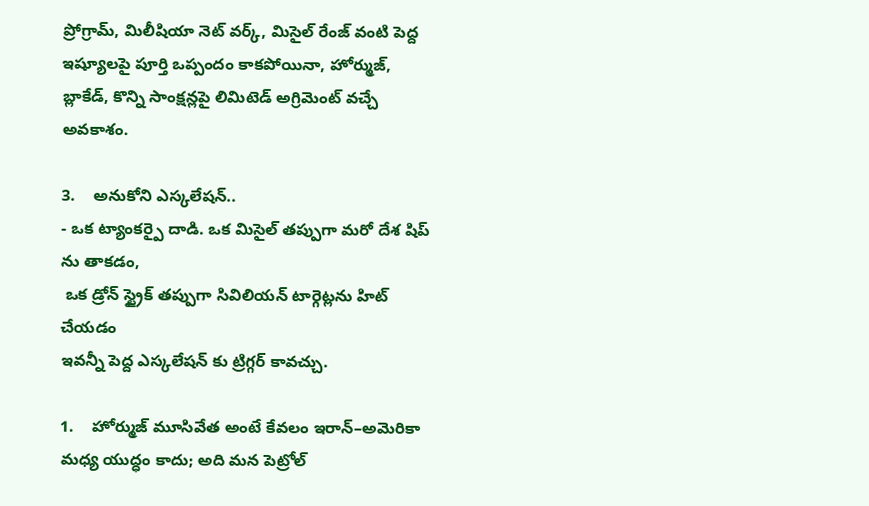ప్రోగ్రామ్, మిలీషియా నెట్ వర్క్, మిసైల్ రేంజ్ వంటి పెద్ద ఇష్యూలపై పూర్తి ఒప్పందం కాకపోయినా, హోర్ముజ్, బ్లాకేడ్, కొన్ని సాంక్షన్లపై లిమిటెడ్ అగ్రిమెంట్ వచ్చే అవకాశం.

3.    అనుకోని ఎస్కలేషన్..
- ఒక ట్యాంకర్పై దాడి. ఒక మిసైల్ తప్పుగా మరో దేశ షిప్ ను తాకడం,
 ఒక డ్రోన్ స్ట్రైక్ తప్పుగా సివిలియన్ టార్గెట్లను హిట్ చేయడం
ఇవన్నీ పెద్ద ఎస్కలేషన్ కు ట్రిగ్గర్ కావచ్చు.

1.    హోర్ముజ్ మూసివేత అంటే కేవలం ఇరాన్–అమెరికా మధ్య యుద్ధం కాదు; అది మన పెట్రోల్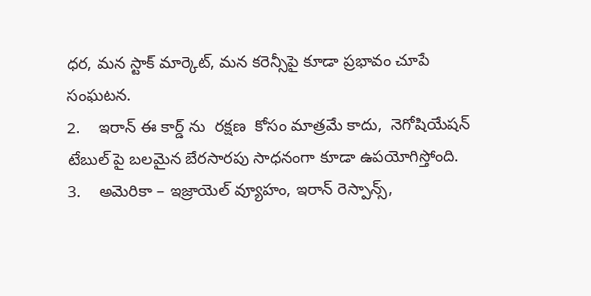ధర, మన స్టాక్ మార్కెట్, మన కరెన్సీపై కూడా ప్రభావం చూపే సంఘటన.
2.    ఇరాన్ ఈ కార్డ్ ను  రక్షణ  కోసం మాత్రమే కాదు,  నెగోషియేషన్ టేబుల్ పై బలమైన బేరసారపు సాధనంగా కూడా ఉపయోగిస్తోంది.
3.    అమెరికా – ఇజ్రాయెల్ వ్యూహం, ఇరాన్ రెస్పాన్స్,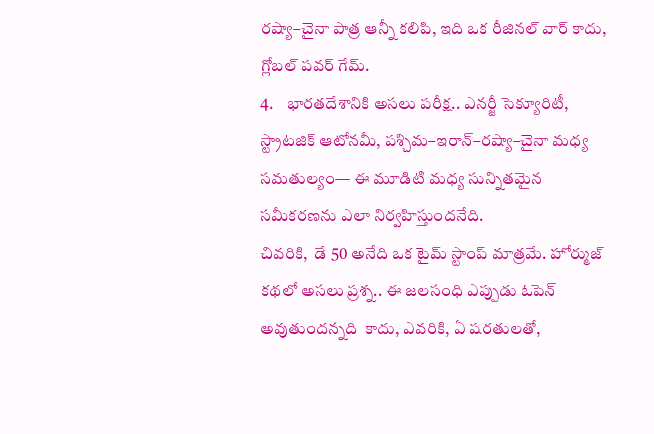రష్యా–చైనా పాత్ర ఆన్నీ కలిపి, ఇది ఒక రీజినల్ వార్ కాదు, గ్లోబల్ పవర్ గేమ్.
4.    భారతదేశానికి అసలు పరీక్ష.. ఎనర్జీ సెక్యూరిటీ, స్ట్రాటజిక్ ఆటోనమీ, పశ్చిమ–ఇరాన్–రష్యా–చైనా మధ్య సమతుల్యం— ఈ మూడిటి మధ్య సున్నితమైన సమీకరణను ఎలా నిర్వహిస్తుందనేది.
చివరికి,  డే 50 అనేది ఒక టైమ్ స్టాంప్ మాత్రమే. హోర్ముజ్ కథలో అసలు ప్రశ్న.. ఈ జలసంధి ఎప్పుడు ఓపెన్ అవుతుందన్నది  కాదు, ఎవరికి, ఏ షరతులతో,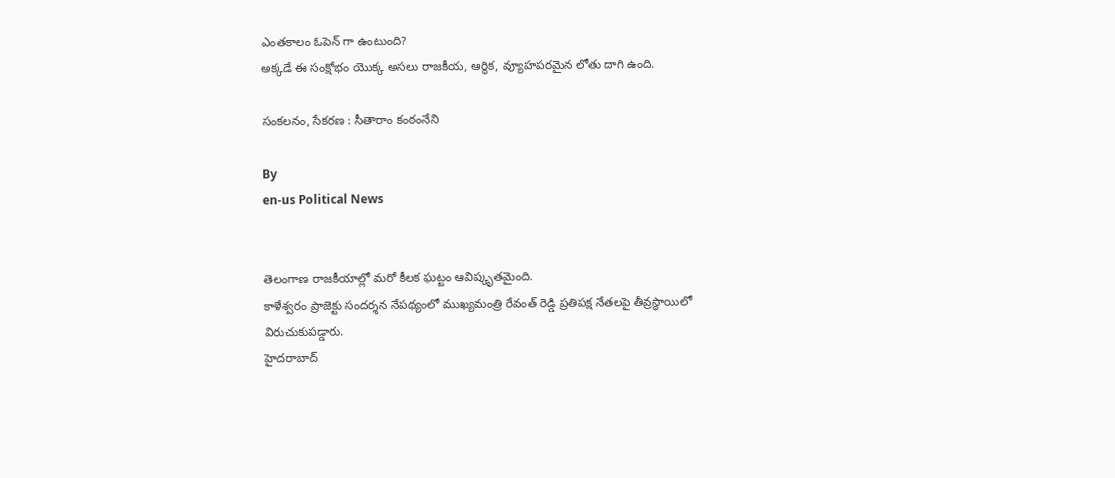ఎంతకాలం ఓపెన్ గా ఉంటుంది?
అక్కడే ఈ సంక్షోభం యొక్క అసలు రాజకీయ, ఆర్థిక, వ్యూహపరమైన లోతు దాగి ఉంది.

సంకలనం, సేకరణ : సీతారాం కంఠంనేని

By
en-us Political News


తెలంగాణ రాజకీయాల్లో మరో కీలక ఘట్టం ఆవిష్కృతమైంది.
కాళేశ్వరం ప్రాజెక్టు సందర్శన నేపథ్యంలో ముఖ్యమంత్రి రేవంత్ రెడ్డి ప్రతిపక్ష నేతలపై తీవ్రస్థాయిలో విరుచుకుపడ్డారు.
హైదరాబాద్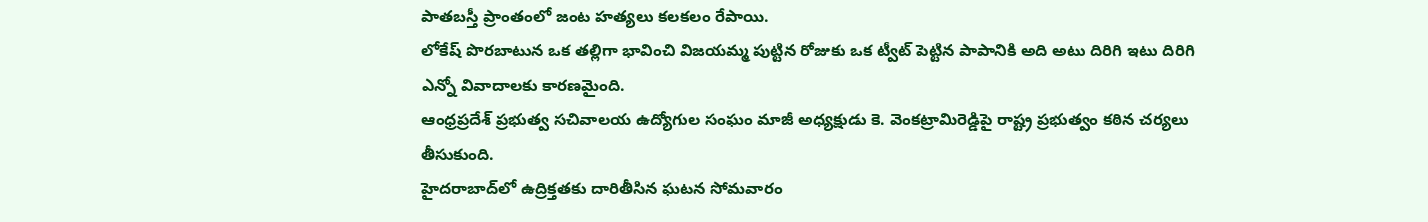పాతబస్తీ ప్రాంతంలో జంట హత్యలు కలకలం రేపాయి.
లోకేష్ పొరబాటున ఒక తల్లిగా భావించి విజయమ్మ పుట్టిన రోజుకు ఒక ట్వీట్ పెట్టిన పాపానికి అది అటు దిరిగి ఇటు దిరిగి ఎన్నో వివాదాలకు కారణమైంది.
ఆంధ్రప్రదేశ్ ప్రభుత్వ సచివాలయ ఉద్యోగుల సంఘం మాజీ అధ్యక్షుడు కె. వెంకట్రామిరెడ్డిపై రాష్ట్ర ప్రభుత్వం కఠిన చర్యలు తీసుకుంది.
హైదరాబాద్‌లో ఉద్రిక్తతకు దారితీసిన ఘటన సోమవారం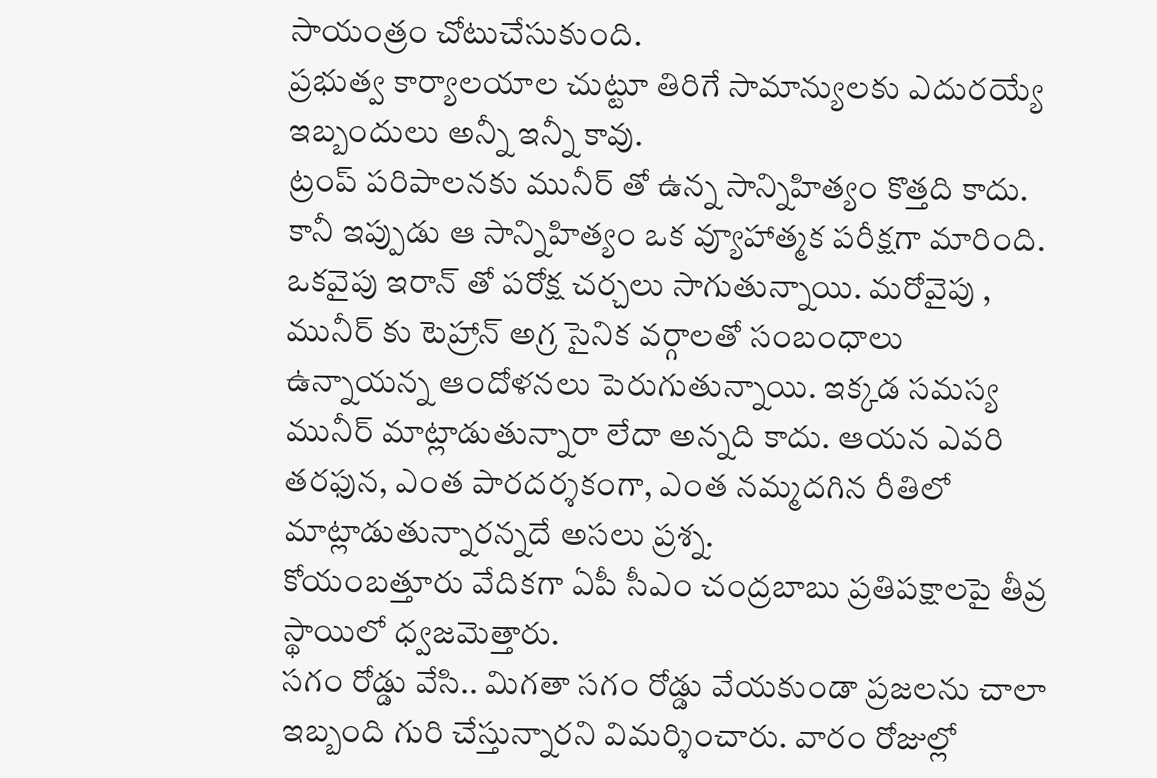సాయంత్రం చోటుచేసుకుంది.
ప్రభుత్వ కార్యాలయాల చుట్టూ తిరిగే సామాన్యులకు ఎదురయ్యే ఇబ్బందులు అన్నీ ఇన్నీ కావు.
ట్రంప్ పరిపాలనకు మునీర్ తో ఉన్న సాన్నిహిత్యం కొత్తది కాదు. కానీ ఇప్పుడు ఆ సాన్నిహిత్యం ఒక వ్యూహాత్మక పరీక్షగా మారింది. ఒకవైపు ఇరాన్ తో పరోక్ష చర్చలు సాగుతున్నాయి. మరోవైపు , మునీర్ కు టెహ్రాన్ అగ్ర సైనిక వర్గాలతో సంబంధాలు ఉన్నాయన్న ఆందోళనలు పెరుగుతున్నాయి. ఇక్కడ సమస్య మునీర్ మాట్లాడుతున్నారా లేదా అన్నది కాదు. ఆయన ఎవరి తరఫున, ఎంత పారదర్శకంగా, ఎంత నమ్మదగిన రీతిలో మాట్లాడుతున్నారన్నదే అసలు ప్రశ్న.
కోయంబత్తూరు వేదికగా ఏపీ సీఎం చంద్రబాబు ప్రతిపక్షాలపై తీవ్ర స్థాయిలో ధ్వజమెత్తారు.
సగం రోడ్డు వేసి.. మిగతా సగం రోడ్డు వేయకుండా ప్రజలను చాలా ఇబ్బంది గురి చేస్తున్నారని విమర్శించారు. వారం రోజుల్లో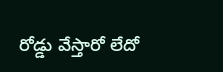రోడ్డు వేస్తారో లేదో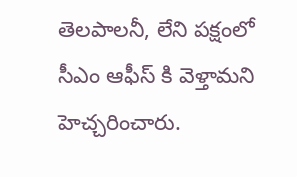తెలపాలనీ, లేని పక్షంలో సీఎం ఆఫీస్ కి వెళ్తామని హెచ్చరించారు.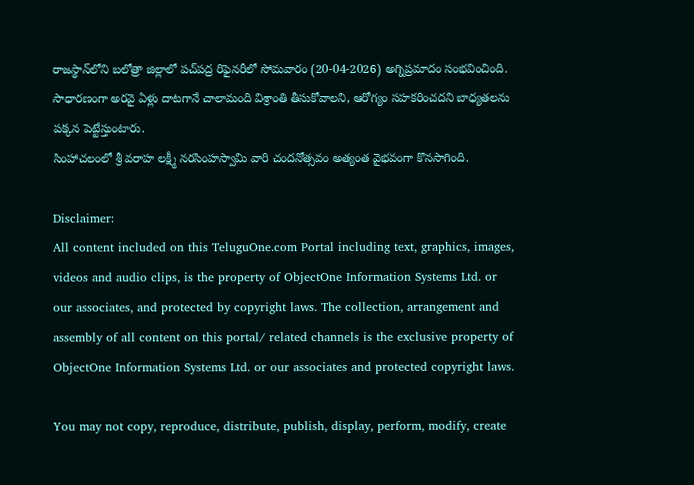రాజస్థాన్‌లోని బలోత్రా జిల్లాలో పచ్‌పద్ర రిఫైనరీలో సోమవారం (20-04-2026) అగ్నిప్రమాదం సంభవించింది.
సాధారణంగా అరవై ఏళ్లు దాటగానే చాలామంది విశ్రాంతి తీసుకోవాలని, ఆరోగ్యం సహకరించదని బాధ్యతలను పక్కన పెట్టేస్తుంటారు.
సింహాచలంలో శ్రీ వరాహ లక్ష్మీ నరసింహస్వామి వారి చందనోత్సవం అత్యంత వైభవంగా కొనసాగింది.

Disclaimer:
All content included on this TeluguOne.com Portal including text, graphics, images, videos and audio clips, is the property of ObjectOne Information Systems Ltd. or our associates, and protected by copyright laws. The collection, arrangement and assembly of all content on this portal/ related channels is the exclusive property of ObjectOne Information Systems Ltd. or our associates and protected copyright laws.

You may not copy, reproduce, distribute, publish, display, perform, modify, create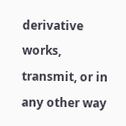derivative works, transmit, or in any other way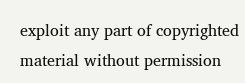exploit any part of copyrighted material without permission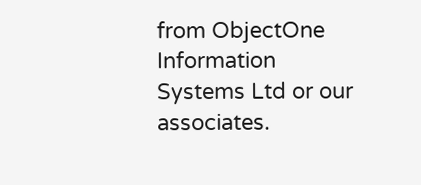from ObjectOne Information Systems Ltd or our associates.